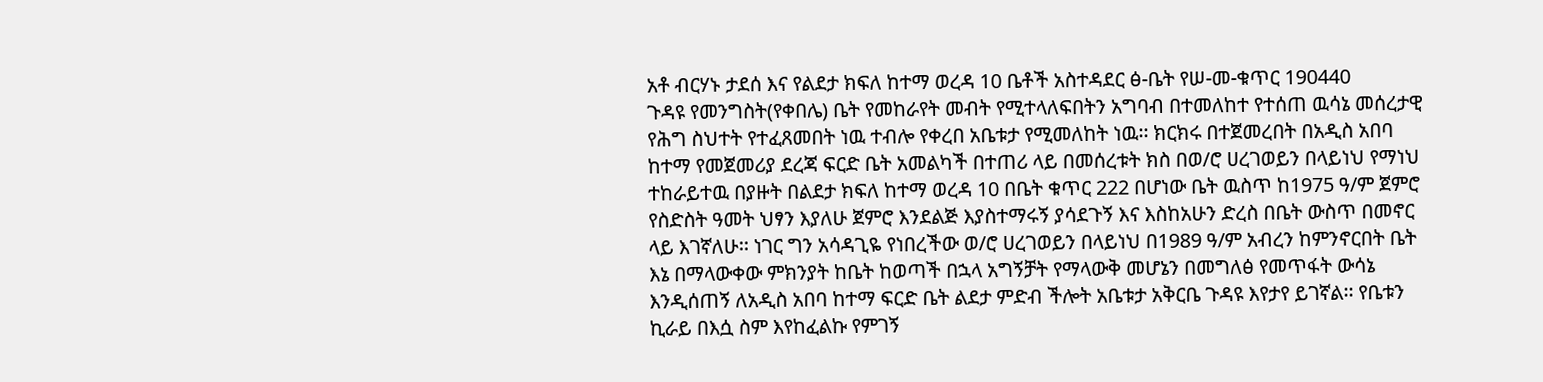አቶ ብርሃኑ ታደሰ እና የልደታ ክፍለ ከተማ ወረዳ 10 ቤቶች አስተዳደር ፅ-ቤት የሠ-መ-ቁጥር 190440
ጉዳዩ የመንግስት(የቀበሌ) ቤት የመከራየት መብት የሚተላለፍበትን አግባብ በተመለከተ የተሰጠ ዉሳኔ መሰረታዊ የሕግ ስህተት የተፈጸመበት ነዉ ተብሎ የቀረበ አቤቱታ የሚመለከት ነዉ፡፡ ክርክሩ በተጀመረበት በአዲስ አበባ ከተማ የመጀመሪያ ደረጃ ፍርድ ቤት አመልካች በተጠሪ ላይ በመሰረቱት ክስ በወ/ሮ ሀረገወይን በላይነህ የማነህ ተከራይተዉ በያዙት በልደታ ክፍለ ከተማ ወረዳ 10 በቤት ቁጥር 222 በሆነው ቤት ዉስጥ ከ1975 ዓ/ም ጀምሮ የስድስት ዓመት ህፃን እያለሁ ጀምሮ እንደልጅ እያስተማሩኝ ያሳደጉኝ እና እስከአሁን ድረስ በቤት ውስጥ በመኖር ላይ እገኛለሁ፡፡ ነገር ግን አሳዳጊዬ የነበረችው ወ/ሮ ሀረገወይን በላይነህ በ1989 ዓ/ም አብረን ከምንኖርበት ቤት እኔ በማላውቀው ምክንያት ከቤት ከወጣች በኋላ አግኝቻት የማላውቅ መሆኔን በመግለፅ የመጥፋት ውሳኔ እንዲሰጠኝ ለአዲስ አበባ ከተማ ፍርድ ቤት ልደታ ምድብ ችሎት አቤቱታ አቅርቤ ጉዳዩ እየታየ ይገኛል፡፡ የቤቱን ኪራይ በእሷ ስም እየከፈልኩ የምገኝ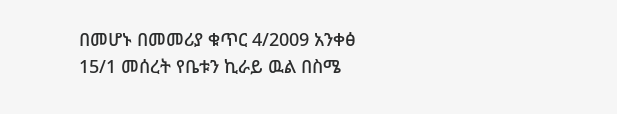በመሆኑ በመመሪያ ቁጥር 4/2009 አንቀፅ 15/1 መሰረት የቤቱን ኪራይ ዉል በስሜ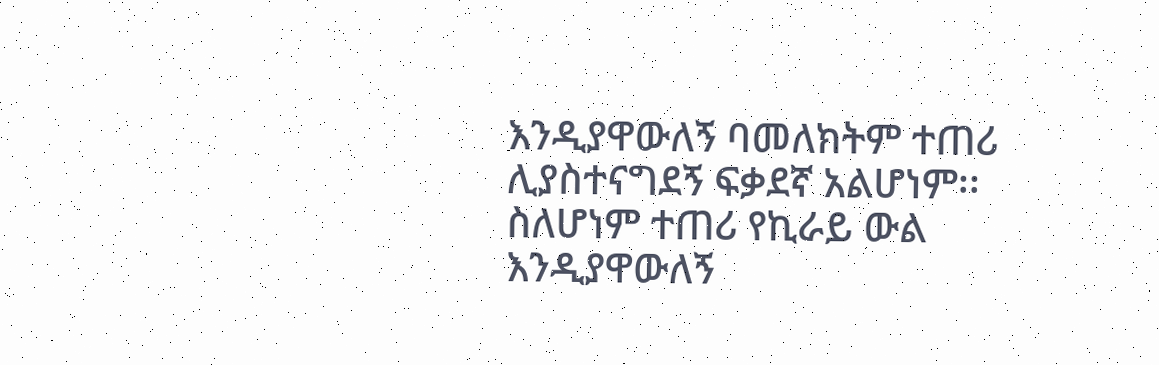እንዲያዋውለኝ ባመለክትም ተጠሪ ሊያስተናግደኝ ፍቃደኛ አልሆነም፡፡ ስለሆነም ተጠሪ የኪራይ ውል እንዲያዋውለኝ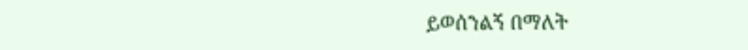ይወሰንልኝ በማለት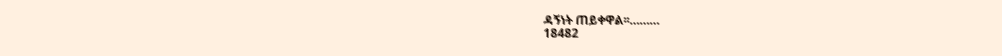ዳኝነት ጠይቀዋል፡፡………
18482